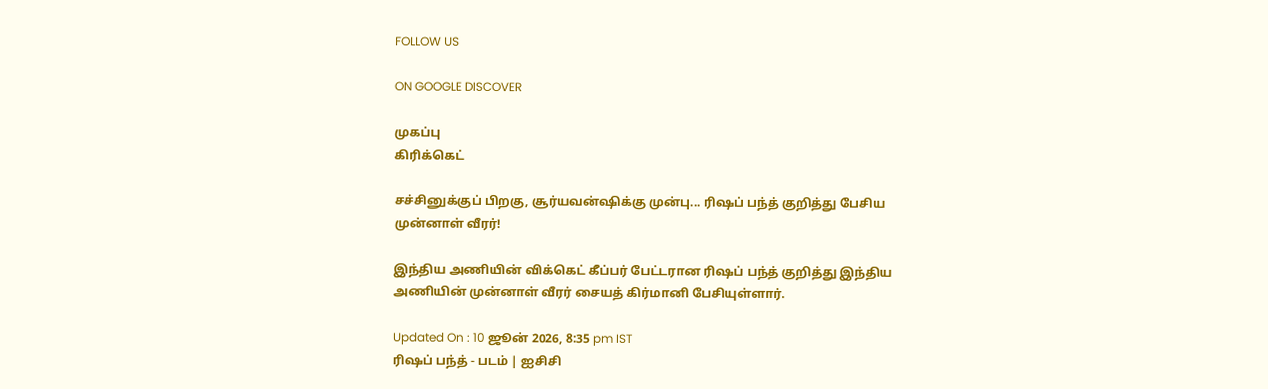FOLLOW US

ON GOOGLE DISCOVER

முகப்பு
கிரிக்கெட்

சச்சினுக்குப் பிறகு, சூர்யவன்ஷிக்கு முன்பு... ரிஷப் பந்த் குறித்து பேசிய முன்னாள் வீரர்!

இந்திய அணியின் விக்கெட் கீப்பர் பேட்டரான ரிஷப் பந்த் குறித்து இந்திய அணியின் முன்னாள் வீரர் சையத் கிர்மானி பேசியுள்ளார்.

Updated On : 10 ஜூன் 2026, 8:35 pm IST
ரிஷப் பந்த் - படம் | ஐசிசி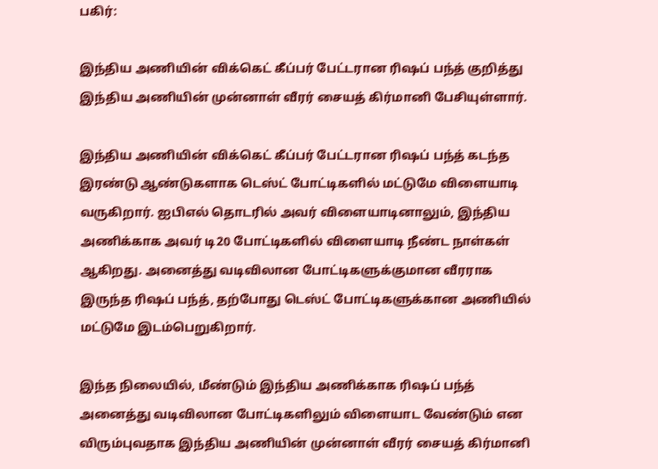பகிர்:

இந்திய அணியின் விக்கெட் கீப்பர் பேட்டரான ரிஷப் பந்த் குறித்து இந்திய அணியின் முன்னாள் வீரர் சையத் கிர்மானி பேசியுள்ளார்.

இந்திய அணியின் விக்கெட் கீப்பர் பேட்டரான ரிஷப் பந்த் கடந்த இரண்டு ஆண்டுகளாக டெஸ்ட் போட்டிகளில் மட்டுமே விளையாடி வருகிறார். ஐபிஎல் தொடரில் அவர் விளையாடினாலும், இந்திய அணிக்காக அவர் டி20 போட்டிகளில் விளையாடி நீண்ட நாள்கள் ஆகிறது. அனைத்து வடிவிலான போட்டிகளுக்குமான வீரராக இருந்த ரிஷப் பந்த், தற்போது டெஸ்ட் போட்டிகளுக்கான அணியில் மட்டுமே இடம்பெறுகிறார்.

இந்த நிலையில், மீண்டும் இந்திய அணிக்காக ரிஷப் பந்த் அனைத்து வடிவிலான போட்டிகளிலும் விளையாட வேண்டும் என விரும்புவதாக இந்திய அணியின் முன்னாள் வீரர் சையத் கிர்மானி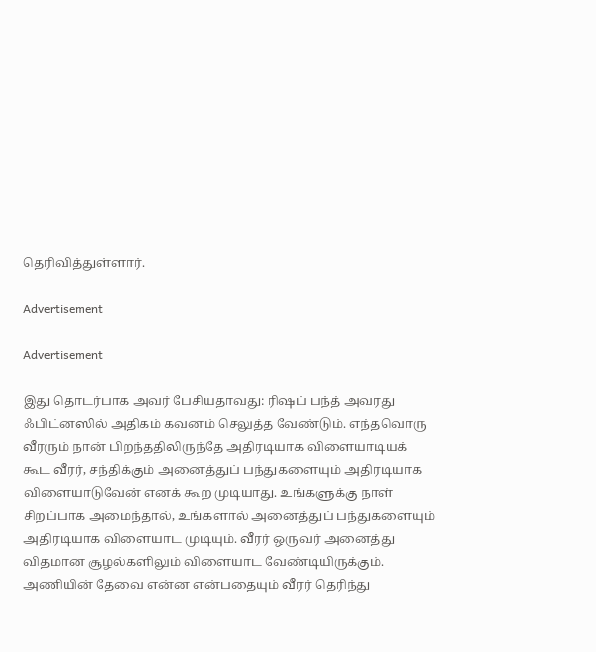தெரிவித்துள்ளார்.

Advertisement

Advertisement

இது தொடர்பாக அவர் பேசியதாவது: ரிஷப் பந்த் அவரது ஃபிட்னஸில் அதிகம் கவனம் செலுத்த வேண்டும். எந்தவொரு வீரரும் நான் பிறந்ததிலிருந்தே அதிரடியாக விளையாடியக் கூட வீரர், சந்திக்கும் அனைத்துப் பந்துகளையும் அதிரடியாக விளையாடுவேன் எனக் கூற முடியாது. உங்களுக்கு நாள் சிறப்பாக அமைந்தால், உங்களால் அனைத்துப் பந்துகளையும் அதிரடியாக விளையாட முடியும். வீரர் ஒருவர் அனைத்து விதமான சூழல்களிலும் விளையாட வேண்டியிருக்கும். அணியின் தேவை என்ன என்பதையும் வீரர் தெரிந்து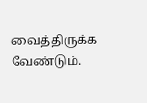வைத்திருக்க வேண்டும்.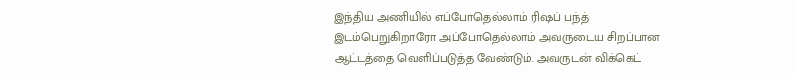இந்திய அணியில் எப்போதெல்லாம் ரிஷப் பந்த் இடம்பெறுகிறாரோ அப்போதெல்லாம் அவருடைய சிறப்பான ஆட்டத்தை வெளிப்படுத்த வேண்டும். அவருடன் விக்கெட்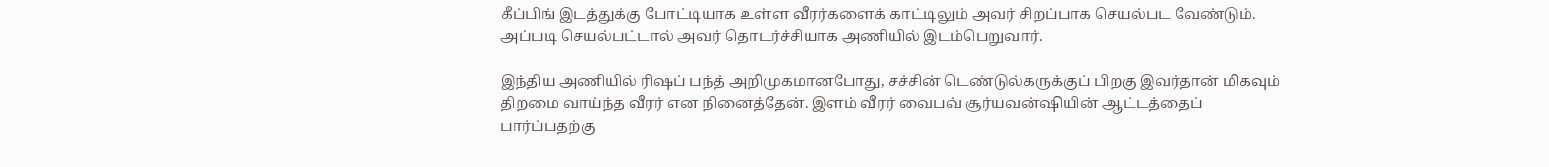கீப்பிங் இடத்துக்கு போட்டியாக உள்ள வீரர்களைக் காட்டிலும் அவர் சிறப்பாக செயல்பட வேண்டும். அப்படி செயல்பட்டால் அவர் தொடர்ச்சியாக அணியில் இடம்பெறுவார்.

இந்திய அணியில் ரிஷப் பந்த் அறிமுகமானபோது, சச்சின் டெண்டுல்கருக்குப் பிறகு இவர்தான் மிகவும் திறமை வாய்ந்த வீரர் என நினைத்தேன். இளம் வீரர் வைபவ் சூர்யவன்ஷியின் ஆட்டத்தைப் பார்ப்பதற்கு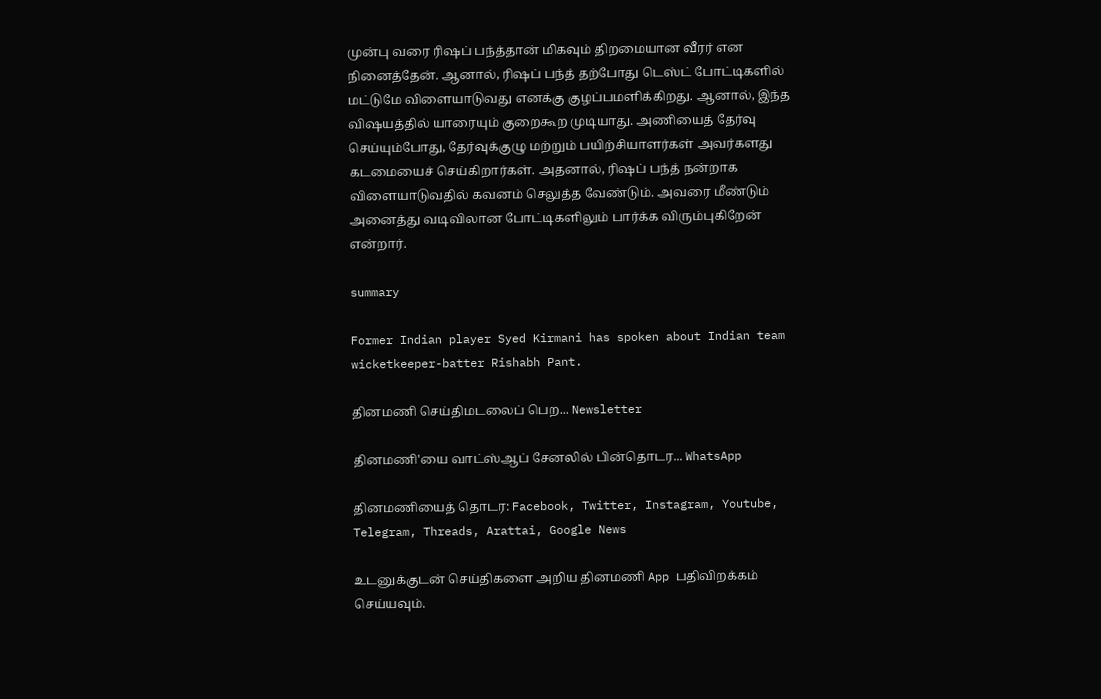முன்பு வரை ரிஷப் பந்த்தான் மிகவும் திறமையான வீரர் என நினைத்தேன். ஆனால், ரிஷப் பந்த் தற்போது டெஸ்ட் போட்டிகளில் மட்டுமே விளையாடுவது எனக்கு குழப்பமளிக்கிறது. ஆனால், இந்த விஷயத்தில் யாரையும் குறைகூற முடியாது. அணியைத் தேர்வு செய்யும்போது, தேர்வுக்குழு மற்றும் பயிற்சியாளர்கள் அவர்களது கடமையைச் செய்கிறார்கள். அதனால், ரிஷப் பந்த் நன்றாக விளையாடுவதில் கவனம் செலுத்த வேண்டும். அவரை மீண்டும் அனைத்து வடிவிலான போட்டிகளிலும் பார்க்க விரும்புகிறேன் என்றார்.

summary

Former Indian player Syed Kirmani has spoken about Indian team wicketkeeper-batter Rishabh Pant.

தினமணி செய்திமடலைப் பெற... Newsletter

தினமணி'யை வாட்ஸ்ஆப் சேனலில் பின்தொடர... WhatsApp

தினமணியைத் தொடர: Facebook, Twitter, Instagram, Youtube, Telegram, Threads, Arattai, Google News

உடனுக்குடன் செய்திகளை அறிய தினமணி App பதிவிறக்கம் செய்யவும்.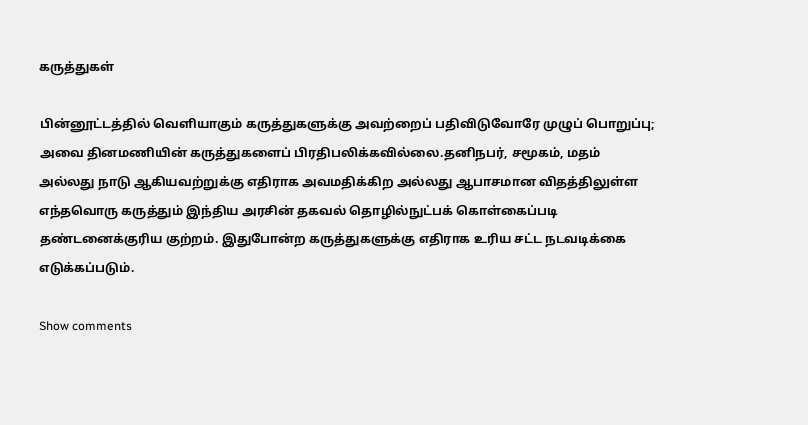கருத்துகள்

பின்னூட்டத்தில் வெளியாகும் கருத்துகளுக்கு அவற்றைப் பதிவிடுவோரே முழுப் பொறுப்பு; அவை தினமணியின் கருத்துகளைப் பிரதிபலிக்கவில்லை.தனிநபர், சமூகம், மதம் அல்லது நாடு ஆகியவற்றுக்கு எதிராக அவமதிக்கிற அல்லது ஆபாசமான விதத்திலுள்ள எந்தவொரு கருத்தும் இந்திய அரசின் தகவல் தொழில்நுட்பக் கொள்கைப்படி தண்டனைக்குரிய குற்றம். இதுபோன்ற கருத்துகளுக்கு எதிராக உரிய சட்ட நடவடிக்கை எடுக்கப்படும்.

Show comments